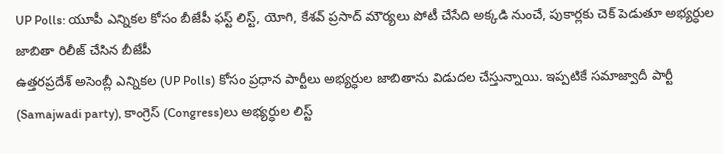UP Polls: యూపీ ఎన్నికల కోసం బీజేపీ ఫస్ట్ లిస్ట్, యోగి, కేశవ్ ప్రసాద్ మౌర్యలు పోటీ చేసేది అక్కడి నుంచే, పుకార్లకు చెక్ పెడుతూ అభ్యర్ధుల జాబితా రిలీజ్ చేసిన బీజేపీ
ఉత్తరప్రదేశ్ అసెంబ్లీ ఎన్నికల (UP Polls) కోసం ప్రధాన పార్టీలు అభ్యర్ధుల జాబితాను విడుదల చేస్తున్నాయి. ఇప్పటికే సమాజ్వాదీ పార్టీ (Samajwadi party), కాంగ్రెస్ (Congress)లు అభ్యర్ధుల లిస్ట్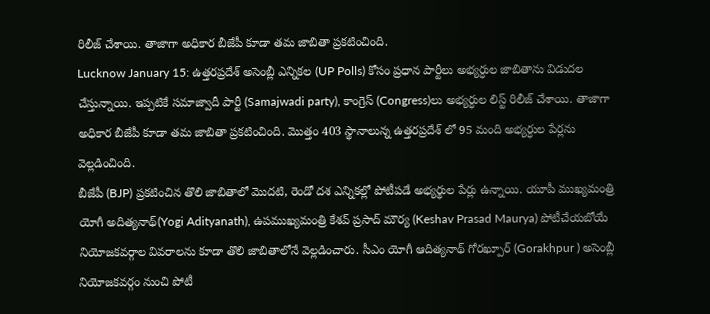రిలీజ్ చేశాయి. తాజాగా అధికార బీజేపీ కూడా తమ జాబితా ప్రకటించింది.
Lucknow January 15: ఉత్తరప్రదేశ్ అసెంబ్లీ ఎన్నికల (UP Polls) కోసం ప్రధాన పార్టీలు అభ్యర్ధుల జాబితాను విడుదల చేస్తున్నాయి. ఇప్పటికే సమాజ్వాదీ పార్టీ (Samajwadi party), కాంగ్రెస్ (Congress)లు అభ్యర్ధుల లిస్ట్ రిలీజ్ చేశాయి. తాజాగా అధికార బీజేపీ కూడా తమ జాబితా ప్రకటించింది. మొత్తం 403 స్థానాలున్న ఉత్తరప్రదేశ్ లో 95 మంది అభ్యర్ధుల పేర్లను వెల్లడించింది.
బీజేపీ (BJP) ప్రకటించిన తొలి జాబితాలో మొదటి, రెండో దశ ఎన్నికల్లో పోటీపడే అభ్యర్థుల పేర్లు ఉన్నాయి. యూపీ ముఖ్యమంత్రి యోగీ అదిత్యనాథ్(Yogi Adityanath), ఉపముఖ్యమంత్రి కేశవ్ ప్రసాద్ మౌర్య (Keshav Prasad Maurya) పోటీచేయబోయే నియోజకవర్గాల వివరాలను కూడా తొలి జాబితాలోనే వెల్లడించారు. సీఎం యోగీ ఆదిత్యనాథ్ గోరఖ్పూర్ (Gorakhpur ) అసెంబ్లీ నియోజకవర్గం నుంచి పోటీ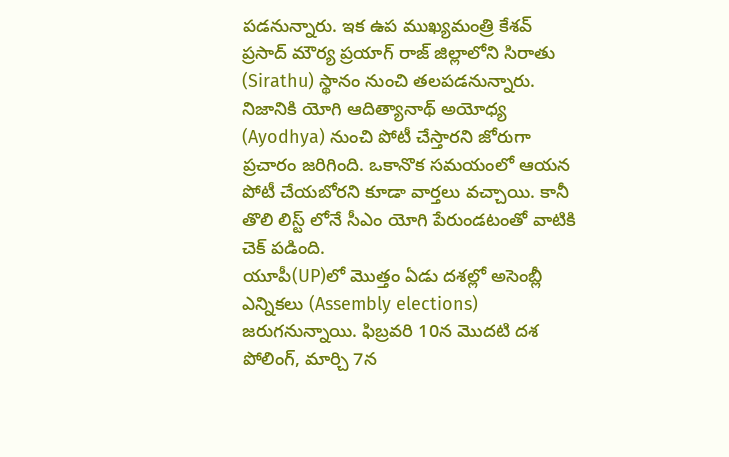పడనున్నారు. ఇక ఉప ముఖ్యమంత్రి కేశవ్ ప్రసాద్ మౌర్య ప్రయాగ్ రాజ్ జిల్లాలోని సిరాతు (Sirathu) స్థానం నుంచి తలపడనున్నారు. నిజానికి యోగి ఆదిత్యానాథ్ అయోధ్య (Ayodhya) నుంచి పోటీ చేస్తారని జోరుగా ప్రచారం జరిగింది. ఒకానొక సమయంలో ఆయన పోటీ చేయబోరని కూడా వార్తలు వచ్చాయి. కానీ తొలి లిస్ట్ లోనే సీఎం యోగి పేరుండటంతో వాటికి చెక్ పడింది.
యూపీ(UP)లో మొత్తం ఏడు దశల్లో అసెంబ్లీ ఎన్నికలు (Assembly elections) జరుగనున్నాయి. ఫిబ్రవరి 10న మొదటి దశ పోలింగ్, మార్చి 7న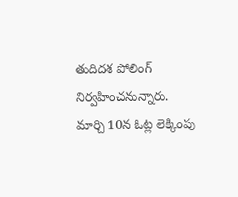తుదిదశ పోలింగ్ నిర్వహించనున్నారు. మార్చి 10న ఓట్ల లెక్కింపు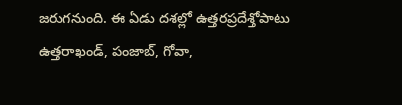జరుగనుంది. ఈ ఏడు దశల్లో ఉత్తరప్రదేశ్తోపాటు ఉత్తరాఖండ్, పంజాబ్, గోవా,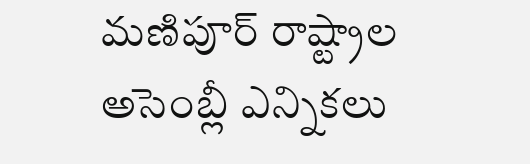మణిపూర్ రాష్ట్రాల అసెంబ్లీ ఎన్నికలు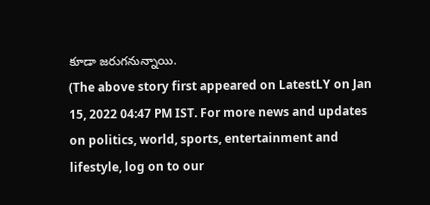కూడా జరుగనున్నాయి.
(The above story first appeared on LatestLY on Jan 15, 2022 04:47 PM IST. For more news and updates on politics, world, sports, entertainment and lifestyle, log on to our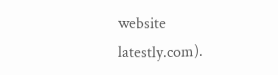website latestly.com).